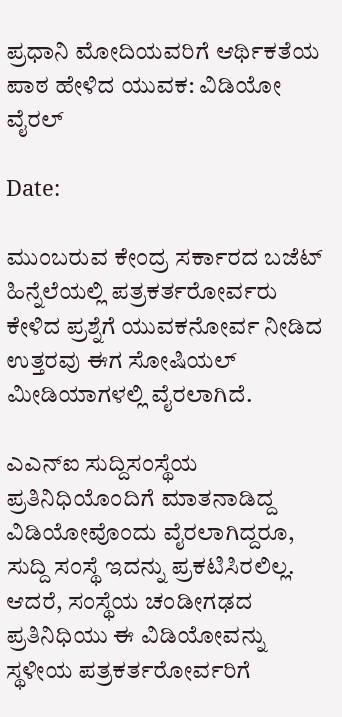ಪ್ರಧಾನಿ ಮೋದಿಯವರಿಗೆ ಆರ್ಥಿಕತೆಯ ಪಾಠ ಹೇಳಿದ ಯುವಕ: ವಿಡಿಯೋ ವೈರಲ್

Date:

ಮುಂಬರುವ ಕೇಂದ್ರ ಸರ್ಕಾರದ ಬಜೆಟ್ ಹಿನ್ನೆಲೆಯಲ್ಲಿ ಪತ್ರಕರ್ತರೋರ್ವರು ಕೇಳಿದ ಪ್ರಶ್ನೆಗೆ ಯುವಕನೋರ್ವ ನೀಡಿದ ಉತ್ತರವು ಈಗ ಸೋಷಿಯಲ್ ಮೀಡಿಯಾಗಳಲ್ಲಿ ವೈರಲಾಗಿದೆ.

ಎಎನ್‌ಐ ಸುದ್ದಿಸಂಸ್ಥೆಯ ಪ್ರತಿನಿಧಿಯೊಂದಿಗೆ ಮಾತನಾಡಿದ್ದ ವಿಡಿಯೋವೊಂದು ವೈರಲಾಗಿದ್ದರೂ, ಸುದ್ದಿ ಸಂಸ್ಥೆ ಇದನ್ನು ಪ್ರಕಟಿಸಿರಲಿಲ್ಲ. ಆದರೆ, ಸಂಸ್ಥೆಯ ಚಂಡೀಗಢದ ಪ್ರತಿನಿಧಿಯು ಈ ವಿಡಿಯೋವನ್ನು ಸ್ಥಳೀಯ ಪತ್ರಕರ್ತರೋರ್ವರಿಗೆ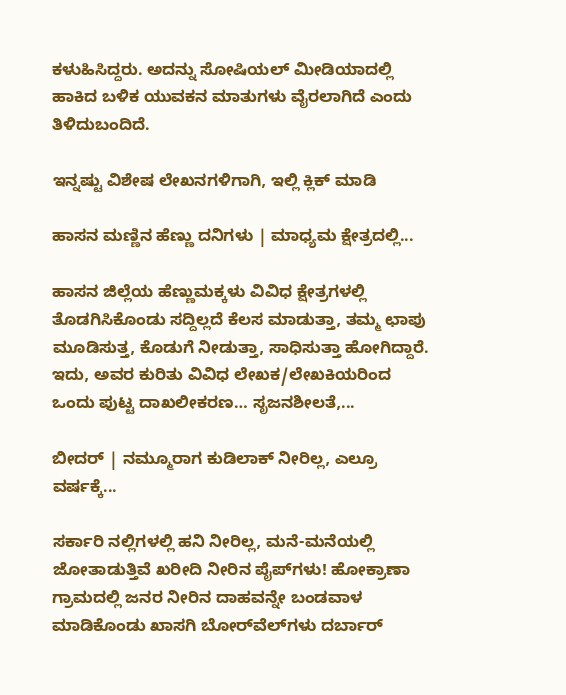ಕಳುಹಿಸಿದ್ದರು. ಅದನ್ನು ಸೋಷಿಯಲ್ ಮೀಡಿಯಾದಲ್ಲಿ ಹಾಕಿದ ಬಳಿಕ ಯುವಕನ ಮಾತುಗಳು ವೈರಲಾಗಿದೆ ಎಂದು ತಿಳಿದುಬಂದಿದೆ.

ಇನ್ನಷ್ಟು ವಿಶೇಷ ಲೇಖನಗಳಿಗಾಗಿ, ಇಲ್ಲಿ ಕ್ಲಿಕ್ ಮಾಡಿ

ಹಾಸನ ಮಣ್ಣಿನ ಹೆಣ್ಣು ದನಿಗಳು | ಮಾಧ್ಯಮ ಕ್ಷೇತ್ರದಲ್ಲಿ...

ಹಾಸನ ಜಿಲ್ಲೆಯ ಹೆಣ್ಣುಮಕ್ಕಳು ವಿವಿಧ ಕ್ಷೇತ್ರಗಳಲ್ಲಿ ತೊಡಗಿಸಿಕೊಂಡು ಸದ್ದಿಲ್ಲದೆ ಕೆಲಸ ಮಾಡುತ್ತಾ, ತಮ್ಮ ಛಾಪು ಮೂಡಿಸುತ್ತ, ಕೊಡುಗೆ ನೀಡುತ್ತಾ, ಸಾಧಿಸುತ್ತಾ ಹೋಗಿದ್ದಾರೆ. ಇದು, ಅವರ ಕುರಿತು ವಿವಿಧ ಲೇಖಕ/ಲೇಖಕಿಯರಿಂದ ಒಂದು ಪುಟ್ಟ ದಾಖಲೀಕರಣ… ಸೃಜನಶೀಲತೆ,...

ಬೀದರ್ | ನಮ್ಮೂರಾಗ ಕುಡಿಲಾಕ್ ನೀರಿಲ್ಲ, ಎಲ್ರೂ ವರ್ಷಕ್ಕೆ...

ಸರ್ಕಾರಿ ನಲ್ಲಿಗಳಲ್ಲಿ ಹನಿ ನೀರಿಲ್ಲ, ಮನೆ-ಮನೆಯಲ್ಲಿ ಜೋತಾಡುತ್ತಿವೆ ಖರೀದಿ ನೀರಿನ ಪೈಪ್‌ಗಳು! ಹೋಕ್ರಾಣಾ ಗ್ರಾಮದಲ್ಲಿ ಜನರ ನೀರಿನ ದಾಹವನ್ನೇ ಬಂಡವಾಳ ಮಾಡಿಕೊಂಡು ಖಾಸಗಿ ಬೋರ್‌ವೆಲ್‌ಗಳು ದರ್ಬಾರ್‌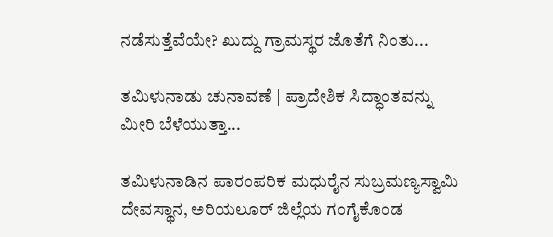ನಡೆಸುತ್ತೆವೆಯೇ? ಖುದ್ದು ಗ್ರಾಮಸ್ಥರ ಜೊತೆಗೆ ನಿಂತು...

ತಮಿಳುನಾಡು ಚುನಾವಣೆ | ಪ್ರಾದೇಶಿಕ ಸಿದ್ಧಾಂತವನ್ನು ಮೀರಿ ಬೆಳೆಯುತ್ತಾ...

ತಮಿಳುನಾಡಿನ ಪಾರಂಪರಿಕ ಮಧುರೈನ ಸುಬ್ರಮಣ್ಯಸ್ವಾಮಿ ದೇವಸ್ಥಾನ, ಅರಿಯಲೂರ್ ಜಿಲ್ಲೆಯ ಗಂಗೈಕೊಂಡ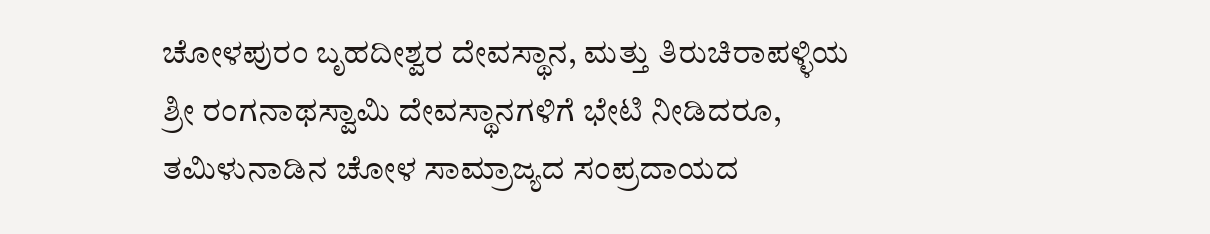ಚೋಳಪುರಂ ಬೃಹದೀಶ್ವರ ದೇವಸ್ಥಾನ, ಮತ್ತು ತಿರುಚಿರಾಪಳ್ಳಿಯ ಶ್ರೀ ರಂಗನಾಥಸ್ವಾಮಿ ದೇವಸ್ಥಾನಗಳಿಗೆ ಭೇಟಿ ನೀಡಿದರೂ, ತಮಿಳುನಾಡಿನ ಚೋಳ ಸಾಮ್ರಾಜ್ಯದ ಸಂಪ್ರದಾಯದ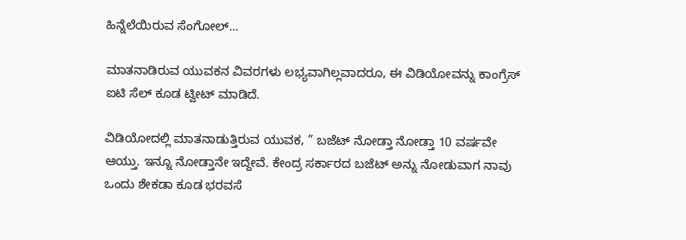ಹಿನ್ನೆಲೆಯಿರುವ ಸೆಂಗೋಲ್...

ಮಾತನಾಡಿರುವ ಯುವಕನ ವಿವರಗಳು ಲಭ್ಯವಾಗಿಲ್ಲವಾದರೂ, ಈ ವಿಡಿಯೋವನ್ನು ಕಾಂಗ್ರೆಸ್ ಐಟಿ ಸೆಲ್ ಕೂಡ ಟ್ವೀಟ್ ಮಾಡಿದೆ.

ವಿಡಿಯೋದಲ್ಲಿ ಮಾತನಾಡುತ್ತಿರುವ ಯುವಕ, ” ಬಜೆಟ್ ನೋಡ್ತಾ ನೋಡ್ತಾ 10 ವರ್ಷವೇ ಆಯ್ತು. ಇನ್ನೂ ನೋಡ್ತಾನೇ ಇದ್ದೇವೆ. ಕೇಂದ್ರ ಸರ್ಕಾರದ ಬಜೆಟ್ ಅನ್ನು ನೋಡುವಾಗ ನಾವು ಒಂದು ಶೇಕಡಾ ಕೂಡ ಭರವಸೆ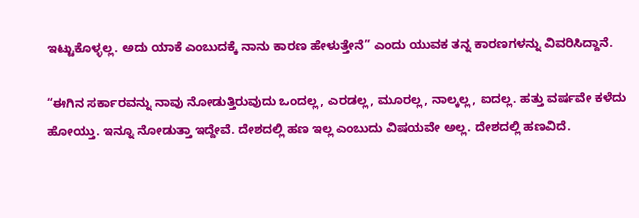ಇಟ್ಟುಕೊಳ್ಳಲ್ಲ. ಅದು ಯಾಕೆ ಎಂಬುದಕ್ಕೆ ನಾನು ಕಾರಣ ಹೇಳುತ್ತೇನೆ” ಎಂದು ಯುವಕ ತನ್ನ ಕಾರಣಗಳನ್ನು ವಿವರಿಸಿದ್ದಾನೆ.

“ಈಗಿನ ಸರ್ಕಾರವನ್ನು ನಾವು ನೋಡುತ್ತಿರುವುದು ಒಂದಲ್ಲ, ಎರಡಲ್ಲ, ಮೂರಲ್ಲ, ನಾಲ್ಕಲ್ಲ, ಐದಲ್ಲ. ಹತ್ತು ವರ್ಷವೇ ಕಳೆದು ಹೋಯ್ತು. ಇನ್ನೂ ನೋಡುತ್ತಾ ಇದ್ದೇವೆ. ದೇಶದಲ್ಲಿ ಹಣ ಇಲ್ಲ ಎಂಬುದು ವಿಷಯವೇ ಅಲ್ಲ. ದೇಶದಲ್ಲಿ ಹಣವಿದೆ.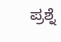ಪ್ರಶ್ನೆ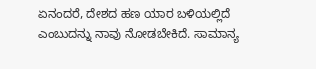ಏನಂದರೆ, ದೇಶದ ಹಣ ಯಾರ ಬಳಿಯಲ್ಲಿದೆ ಎಂಬುದನ್ನು ನಾವು ನೋಡಬೇಕಿದೆ. ಸಾಮಾನ್ಯ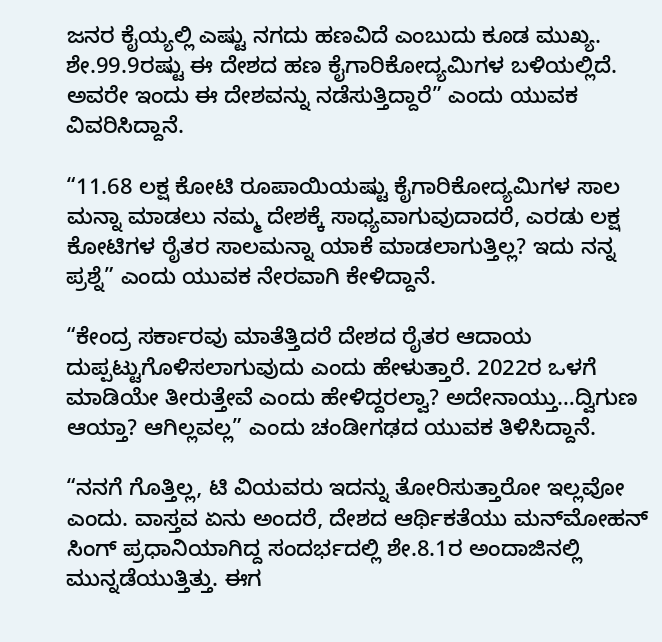ಜನರ ಕೈಯ್ಯಲ್ಲಿ ಎಷ್ಟು ನಗದು ಹಣವಿದೆ ಎಂಬುದು ಕೂಡ ಮುಖ್ಯ. ಶೇ.99.9ರಷ್ಟು ಈ ದೇಶದ ಹಣ ಕೈಗಾರಿಕೋದ್ಯಮಿಗಳ ಬಳಿಯಲ್ಲಿದೆ. ಅವರೇ ಇಂದು ಈ ದೇಶವನ್ನು ನಡೆಸುತ್ತಿದ್ದಾರೆ” ಎಂದು ಯುವಕ ವಿವರಿಸಿದ್ದಾನೆ.

“11.68 ಲಕ್ಷ ಕೋಟಿ ರೂಪಾಯಿಯಷ್ಟು ಕೈಗಾರಿಕೋದ್ಯಮಿಗಳ ಸಾಲ ಮನ್ನಾ ಮಾಡಲು ನಮ್ಮ ದೇಶಕ್ಕೆ ಸಾಧ್ಯವಾಗುವುದಾದರೆ, ಎರಡು ಲಕ್ಷ ಕೋಟಿಗಳ ರೈತರ ಸಾಲಮನ್ನಾ ಯಾಕೆ ಮಾಡಲಾಗುತ್ತಿಲ್ಲ? ಇದು ನನ್ನ ಪ್ರಶ್ನೆ” ಎಂದು ಯುವಕ ನೇರವಾಗಿ ಕೇಳಿದ್ದಾನೆ.

“ಕೇಂದ್ರ ಸರ್ಕಾರವು ಮಾತೆತ್ತಿದರೆ ದೇಶದ ರೈತರ ಆದಾಯ ದುಪ್ಪಟ್ಟುಗೊಳಿಸಲಾಗುವುದು ಎಂದು ಹೇಳುತ್ತಾರೆ. 2022ರ ಒಳಗೆ ಮಾಡಿಯೇ ತೀರುತ್ತೇವೆ ಎಂದು ಹೇಳಿದ್ದರಲ್ವಾ? ಅದೇನಾಯ್ತು…ದ್ವಿಗುಣ ಆಯ್ತಾ? ಆಗಿಲ್ಲವಲ್ಲ” ಎಂದು ಚಂಡೀಗಢದ ಯುವಕ ತಿಳಿಸಿದ್ದಾನೆ.

“ನನಗೆ ಗೊತ್ತಿಲ್ಲ, ಟಿ ವಿಯವರು ಇದನ್ನು ತೋರಿಸುತ್ತಾರೋ ಇಲ್ಲವೋ ಎಂದು. ವಾಸ್ತವ ಏನು ಅಂದರೆ, ದೇಶದ ಆರ್ಥಿಕತೆಯು ಮನ್‌ಮೋಹನ್‌ ಸಿಂಗ್ ಪ್ರಧಾನಿಯಾಗಿದ್ದ ಸಂದರ್ಭದಲ್ಲಿ ಶೇ.8.1ರ ಅಂದಾಜಿನಲ್ಲಿ ಮುನ್ನಡೆಯುತ್ತಿತ್ತು. ಈಗ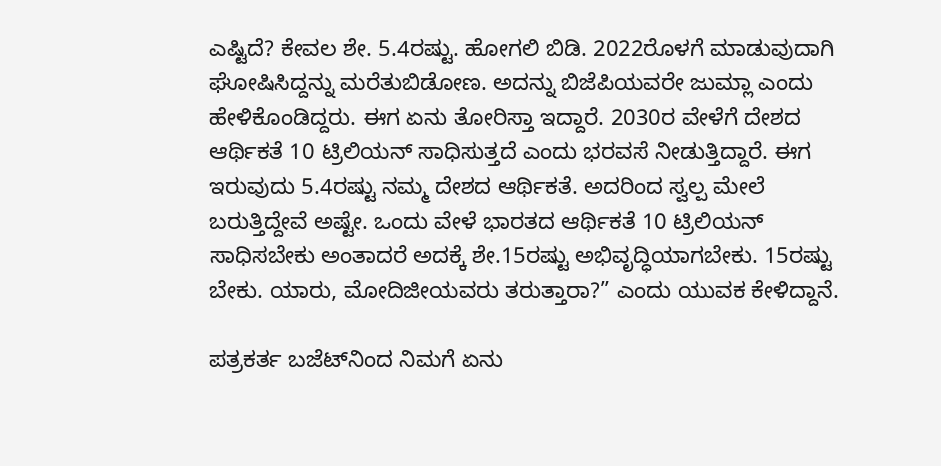ಎಷ್ಟಿದೆ? ಕೇವಲ ಶೇ. 5.4ರಷ್ಟು. ಹೋಗಲಿ ಬಿಡಿ. 2022ರೊಳಗೆ ಮಾಡುವುದಾಗಿ ಘೋಷಿಸಿದ್ದನ್ನು ಮರೆತುಬಿಡೋಣ. ಅದನ್ನು ಬಿಜೆಪಿಯವರೇ ಜುಮ್ಲಾ ಎಂದು ಹೇಳಿಕೊಂಡಿದ್ದರು. ಈಗ ಏನು ತೋರಿಸ್ತಾ ಇದ್ದಾರೆ. 2030ರ ವೇಳೆಗೆ ದೇಶದ ಆರ್ಥಿಕತೆ 10 ಟ್ರಿಲಿಯನ್ ಸಾಧಿಸುತ್ತದೆ ಎಂದು ಭರವಸೆ ನೀಡುತ್ತಿದ್ದಾರೆ. ಈಗ ಇರುವುದು 5.4ರಷ್ಟು ನಮ್ಮ ದೇಶದ ಆರ್ಥಿಕತೆ. ಅದರಿಂದ ಸ್ವಲ್ಪ ಮೇಲೆ ಬರುತ್ತಿದ್ದೇವೆ ಅಷ್ಟೇ. ಒಂದು ವೇಳೆ ಭಾರತದ ಆರ್ಥಿಕತೆ 10 ಟ್ರಿಲಿಯನ್ ಸಾಧಿಸಬೇಕು ಅಂತಾದರೆ ಅದಕ್ಕೆ ಶೇ.15ರಷ್ಟು ಅಭಿವೃದ್ಧಿಯಾಗಬೇಕು. 15ರಷ್ಟು ಬೇಕು. ಯಾರು, ಮೋದಿಜೀಯವರು ತರುತ್ತಾರಾ?” ಎಂದು ಯುವಕ ಕೇಳಿದ್ದಾನೆ.

ಪತ್ರಕರ್ತ ಬಜೆಟ್‌ನಿಂದ ನಿಮಗೆ ಏನು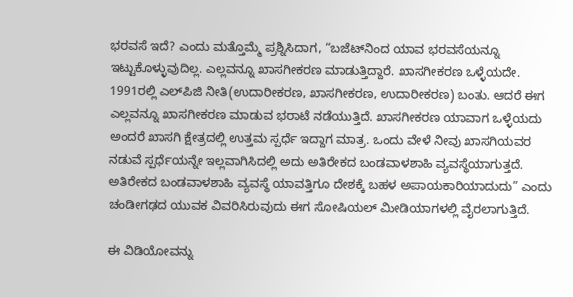ಭರವಸೆ ಇದೆ? ಎಂದು ಮತ್ತೊಮ್ಮೆ ಪ್ರಶ್ನಿಸಿದಾಗ, “ಬಜೆಟ್‌ನಿಂದ ಯಾವ ಭರವಸೆಯನ್ನೂ ಇಟ್ಟುಕೊಳ್ಳುವುದಿಲ್ಲ. ಎಲ್ಲವನ್ನೂ ಖಾಸಗೀಕರಣ ಮಾಡುತ್ತಿದ್ದಾರೆ. ಖಾಸಗೀಕರಣ ಒಳ್ಳೆಯದೇ. 1991ರಲ್ಲಿ ಎಲ್‌ಪಿಜಿ ನೀತಿ(ಉದಾರೀಕರಣ, ಖಾಸಗೀಕರಣ, ಉದಾರೀಕರಣ) ಬಂತು. ಆದರೆ ಈಗ ಎಲ್ಲವನ್ನೂ ಖಾಸಗೀಕರಣ ಮಾಡುವ ಭರಾಟೆ ನಡೆಯುತ್ತಿದೆ. ಖಾಸಗೀಕರಣ ಯಾವಾಗ ಒಳ್ಳೆಯದು ಅಂದರೆ ಖಾಸಗಿ ಕ್ಷೇತ್ರದಲ್ಲಿ ಉತ್ತಮ ಸ್ಪರ್ಧೆ ಇದ್ದಾಗ ಮಾತ್ರ. ಒಂದು ವೇಳೆ ನೀವು ಖಾಸಗಿಯವರ ನಡುವೆ ಸ್ಪರ್ಧೆಯನ್ನೇ ಇಲ್ಲವಾಗಿಸಿದಲ್ಲಿ ಅದು ಅತಿರೇಕದ ಬಂಡವಾಳಶಾಹಿ ವ್ಯವಸ್ಥೆಯಾಗುತ್ತದೆ. ಅತಿರೇಕದ ಬಂಡವಾಳಶಾಹಿ ವ್ಯವಸ್ಥೆ ಯಾವತ್ತಿಗೂ ದೇಶಕ್ಕೆ ಬಹಳ ಅಪಾಯಕಾರಿಯಾದುದು” ಎಂದು ಚಂಡೀಗಢದ ಯುವಕ ವಿವರಿಸಿರುವುದು ಈಗ ಸೋಷಿಯಲ್ ಮೀಡಿಯಾಗಳಲ್ಲಿ ವೈರಲಾಗುತ್ತಿದೆ.

ಈ ವಿಡಿಯೋವನ್ನು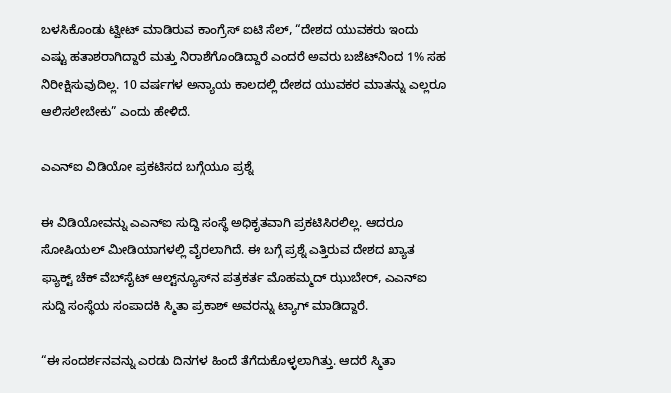ಬಳಸಿಕೊಂಡು ಟ್ವೀಟ್ ಮಾಡಿರುವ ಕಾಂಗ್ರೆಸ್ ಐಟಿ ಸೆಲ್, “ದೇಶದ ಯುವಕರು ಇಂದು ಎಷ್ಟು ಹತಾಶರಾಗಿದ್ದಾರೆ ಮತ್ತು ನಿರಾಶೆಗೊಂಡಿದ್ದಾರೆ ಎಂದರೆ ಅವರು ಬಜೆಟ್‌ನಿಂದ 1% ಸಹ ನಿರೀಕ್ಷಿಸುವುದಿಲ್ಲ. 10 ವರ್ಷಗಳ ಅನ್ಯಾಯ ಕಾಲದಲ್ಲಿ ದೇಶದ ಯುವಕರ ಮಾತನ್ನು ಎಲ್ಲರೂ ಆಲಿಸಲೇಬೇಕು” ಎಂದು ಹೇಳಿದೆ.

ಎಎನ್‌ಐ ವಿಡಿಯೋ ಪ್ರಕಟಿಸದ ಬಗ್ಗೆಯೂ ಪ್ರಶ್ನೆ

ಈ ವಿಡಿಯೋವನ್ನು ಎಎನ್‌ಐ ಸುದ್ದಿ ಸಂಸ್ಥೆ ಅಧಿಕೃತವಾಗಿ ಪ್ರಕಟಿಸಿರಲಿಲ್ಲ. ಆದರೂ ಸೋಷಿಯಲ್ ಮೀಡಿಯಾಗಳಲ್ಲಿ ವೈರಲಾಗಿದೆ. ಈ ಬಗ್ಗೆ ಪ್ರಶ್ನೆ ಎತ್ತಿರುವ ದೇಶದ ಖ್ಯಾತ ಫ್ಯಾಕ್ಟ್‌ ಚೆಕ್ ವೆಬ್‌ಸೈಟ್‌ ಆಲ್ಟ್‌ನ್ಯೂಸ್‌ನ ಪತ್ರಕರ್ತ ಮೊಹಮ್ಮದ್ ಝುಬೇರ್, ಎಎನ್‌ಐ ಸುದ್ದಿ ಸಂಸ್ಥೆಯ ಸಂಪಾದಕಿ ಸ್ಮಿತಾ ಪ್ರಕಾಶ್ ಅವರನ್ನು ಟ್ಯಾಗ್ ಮಾಡಿದ್ದಾರೆ.

“ಈ ಸಂದರ್ಶನವನ್ನು ಎರಡು ದಿನಗಳ ಹಿಂದೆ ತೆಗೆದುಕೊಳ್ಳಲಾಗಿತ್ತು. ಆದರೆ ಸ್ಮಿತಾ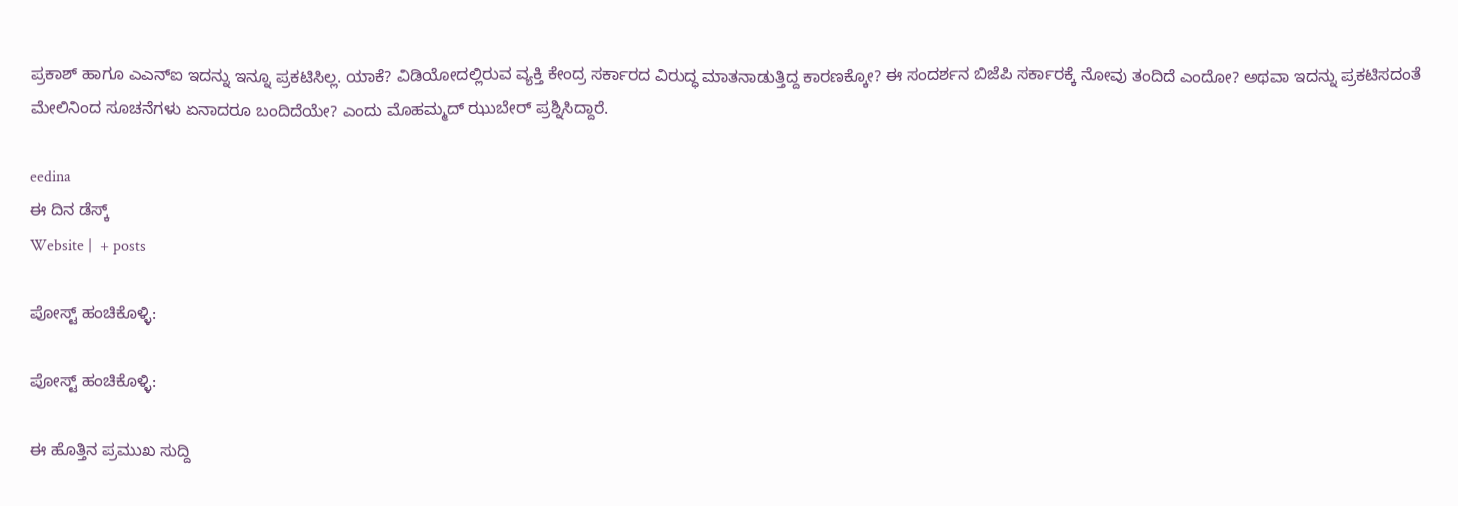ಪ್ರಕಾಶ್ ಹಾಗೂ ಎಎನ್‌ಐ ಇದನ್ನು ಇನ್ನೂ ಪ್ರಕಟಿಸಿಲ್ಲ. ಯಾಕೆ? ವಿಡಿಯೋದಲ್ಲಿರುವ ವ್ಯಕ್ತಿ ಕೇಂದ್ರ ಸರ್ಕಾರದ ವಿರುದ್ಧ ಮಾತನಾಡುತ್ತಿದ್ದ ಕಾರಣಕ್ಕೋ? ಈ ಸಂದರ್ಶನ ಬಿಜೆಪಿ ಸರ್ಕಾರಕ್ಕೆ ನೋವು ತಂದಿದೆ ಎಂದೋ? ಅಥವಾ ಇದನ್ನು ಪ್ರಕಟಿಸದಂತೆ ಮೇಲಿನಿಂದ ಸೂಚನೆಗಳು ಏನಾದರೂ ಬಂದಿದೆಯೇ? ಎಂದು ಮೊಹಮ್ಮದ್ ಝುಬೇರ್ ಪ್ರಶ್ನಿಸಿದ್ದಾರೆ.

eedina
ಈ ದಿನ ಡೆಸ್ಕ್‌
Website |  + posts

ಪೋಸ್ಟ್ ಹಂಚಿಕೊಳ್ಳಿ:

ಪೋಸ್ಟ್ ಹಂಚಿಕೊಳ್ಳಿ:

ಈ ಹೊತ್ತಿನ ಪ್ರಮುಖ ಸುದ್ದಿ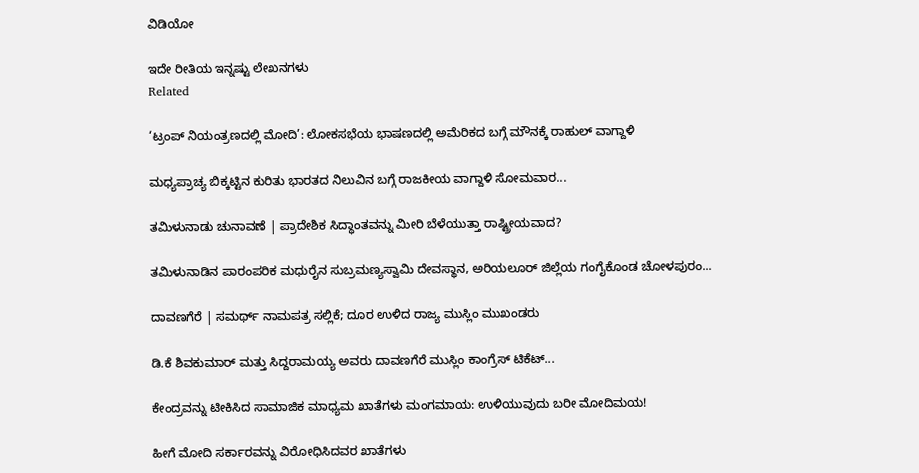ವಿಡಿಯೋ

ಇದೇ ರೀತಿಯ ಇನ್ನಷ್ಟು ಲೇಖನಗಳು
Related

‘ಟ್ರಂಪ್ ನಿಯಂತ್ರಣದಲ್ಲಿ ಮೋದಿ’: ಲೋಕಸಭೆಯ ಭಾಷಣದಲ್ಲಿ ಅಮೆರಿಕದ ಬಗ್ಗೆ ಮೌನಕ್ಕೆ ರಾಹುಲ್ ವಾಗ್ದಾಳಿ

ಮಧ್ಯಪ್ರಾಚ್ಯ ಬಿಕ್ಕಟ್ಟಿನ ಕುರಿತು ಭಾರತದ ನಿಲುವಿನ ಬಗ್ಗೆ ರಾಜಕೀಯ ವಾಗ್ದಾಳಿ ಸೋಮವಾರ...

ತಮಿಳುನಾಡು ಚುನಾವಣೆ | ಪ್ರಾದೇಶಿಕ ಸಿದ್ಧಾಂತವನ್ನು ಮೀರಿ ಬೆಳೆಯುತ್ತಾ ರಾಷ್ಟ್ರೀಯವಾದ?

ತಮಿಳುನಾಡಿನ ಪಾರಂಪರಿಕ ಮಧುರೈನ ಸುಬ್ರಮಣ್ಯಸ್ವಾಮಿ ದೇವಸ್ಥಾನ, ಅರಿಯಲೂರ್ ಜಿಲ್ಲೆಯ ಗಂಗೈಕೊಂಡ ಚೋಳಪುರಂ...

ದಾವಣಗೆರೆ | ಸಮರ್ಥ್‌ ನಾಮಪತ್ರ ಸಲ್ಲಿಕೆ; ದೂರ ಉಳಿದ ರಾಜ್ಯ ಮುಸ್ಲಿಂ ಮುಖಂಡರು

ಡಿ.ಕೆ ಶಿವಕುಮಾರ್ ಮತ್ತು ಸಿದ್ದರಾಮಯ್ಯ ಅವರು ದಾವಣಗೆರೆ ಮುಸ್ಲಿಂ ಕಾಂಗ್ರೆಸ್‌ ಟಿಕೆಟ್...

ಕೇಂದ್ರವನ್ನು ಟೀಕಿಸಿದ ಸಾಮಾಜಿಕ ಮಾಧ್ಯಮ ಖಾತೆಗಳು ಮಂಗಮಾಯ: ಉಳಿಯುವುದು ಬರೀ ಮೋದಿಮಯ!

ಹೀಗೆ ಮೋದಿ ಸರ್ಕಾರವನ್ನು ವಿರೋಧಿಸಿದವರ ಖಾತೆಗಳು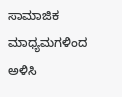ಸಾಮಾಜಿಕ ಮಾಧ್ಯಮಗಳಿಂದ ಅಳಿಸಿ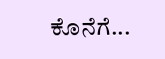ಕೊನೆಗೆ...